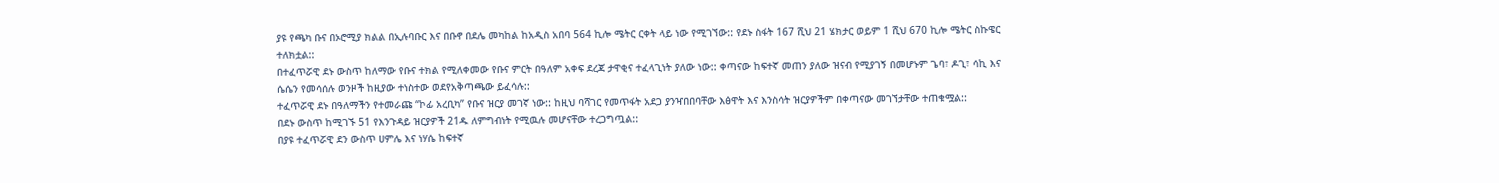ያዩ የጫካ ቡና በኦሮሚያ ክልል በኢሉባቡር እና በቡኖ በደሌ መካከል ከአዲስ አበባ 564 ኪሎ ሜትር ርቀት ላይ ነው የሚገኘው:: የደኑ ስፋት 167 ሺህ 21 ሄክታር ወይም 1 ሺህ 670 ኪሎ ሜትር ስኩዌር ተለክቷል::
በተፈጥሯዊ ደኑ ውስጥ ከለማው የቡና ተክል የሚለቀመው የቡና ምርት በዓለም አቀፍ ደረጃ ታዋቂና ተፈላጊነት ያለው ነው:: ቀጣናው ከፍተኛ መጠን ያለው ዝናብ የሚያገኝ በመሆኑም ጌባ፣ ዶጊ፣ ሳኪ እና ሴሴን የመሳሰሉ ወንዞች ከዚያው ተነስተው ወደየአቅጣጫው ይፈሳሉ::
ተፈጥሯዊ ደኑ በዓለማችን የተመራጩ “ኮፊ አረቢካ” የቡና ዝርያ መገኛ ነው:: ከዚህ ባሻገር የመጥፋት አደጋ ያንዣበበባቸው እፅዋት እና እንስሳት ዝርያዎችም በቀጣናው መገኘታቸው ተጠቁሟል::
በደኑ ውስጥ ከሚገኙ 51 የእንጉዳይ ዝርያዎች 21ዱ ለምግብነት የሚዉሉ መሆናቸው ተረጋግጧል::
በያዩ ተፈጥሯዊ ደን ውስጥ ሀምሌ እና ነሃሴ ከፍተኛ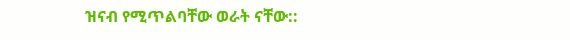ዝናብ የሚጥልባቸው ወራት ናቸው::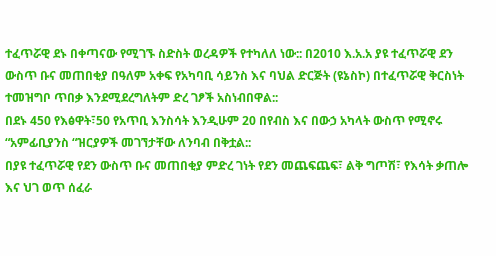ተፈጥሯዊ ደኑ በቀጣናው የሚገኙ ስድስት ወረዳዎች የተካለለ ነው:: በ2010 እ.አ.አ ያዩ ተፈጥሯዊ ደን ውስጥ ቡና መጠበቂያ በዓለም አቀፍ የአካባቢ ሳይንስ እና ባህል ድርጅት (ዩኔስኮ) በተፈጥሯዊ ቅርስነት ተመዝግቦ ጥበቃ እንደሚደረግለትም ድረ ገፆች አስነብበዋል::
በደኑ 450 የእፅዋት፣50 የአጥቢ እንስሳት እንዲሁም 20 በየብስ እና በውኃ አካላት ውስጥ የሚኖሩ “አምፊቢያንስ “ዝርያዎች መገኘታቸው ለንባብ በቅቷል::
በያዩ ተፈጥሯዊ የደን ውስጥ ቡና መጠበቂያ ምድረ ገነት የደን መጨፍጨፍ፣ ልቅ ግጦሽ፣ የእሳት ቃጠሎ እና ህገ ወጥ ሰፈራ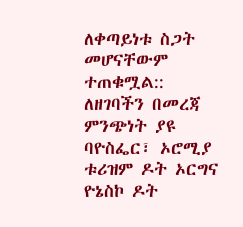ለቀጣይነቱ ስጋት መሆናቸውም ተጠቁሟል::
ለዘገባችን በመረጃ ምንጭነት ያዩ ባዮስፌር፣ ኦሮሚያ ቱሪዝም ዶት ኦርግና ዮኔስኮ ዶት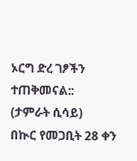ኦርግ ድረ ገፆችን ተጠቅመናል::
(ታምራት ሲሳይ)
በኲር የመጋቢት 28 ቀን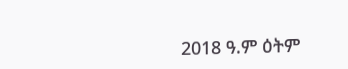2018 ዓ.ም ዕትም